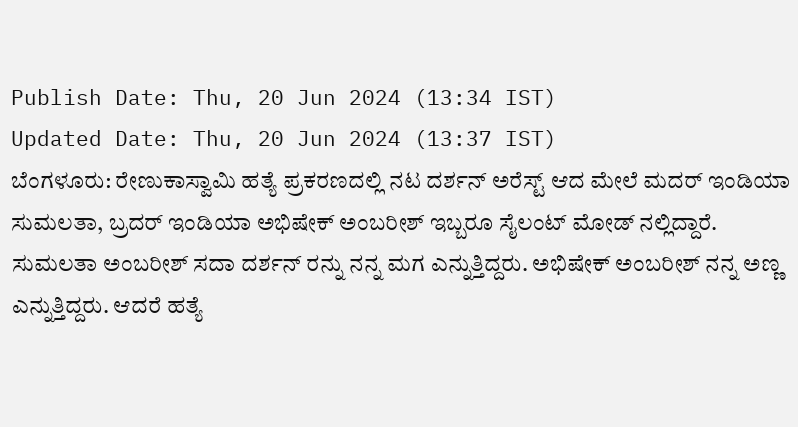Publish Date: Thu, 20 Jun 2024 (13:34 IST)
Updated Date: Thu, 20 Jun 2024 (13:37 IST)
ಬೆಂಗಳೂರು: ರೇಣುಕಾಸ್ವಾಮಿ ಹತ್ಯೆ ಪ್ರಕರಣದಲ್ಲಿ ನಟ ದರ್ಶನ್ ಅರೆಸ್ಟ್ ಆದ ಮೇಲೆ ಮದರ್ ಇಂಡಿಯಾ ಸುಮಲತಾ, ಬ್ರದರ್ ಇಂಡಿಯಾ ಅಭಿಷೇಕ್ ಅಂಬರೀಶ್ ಇಬ್ಬರೂ ಸೈಲಂಟ್ ಮೋಡ್ ನಲ್ಲಿದ್ದಾರೆ.
ಸುಮಲತಾ ಅಂಬರೀಶ್ ಸದಾ ದರ್ಶನ್ ರನ್ನು ನನ್ನ ಮಗ ಎನ್ನುತ್ತಿದ್ದರು. ಅಭಿಷೇಕ್ ಅಂಬರೀಶ್ ನನ್ನ ಅಣ್ಣ ಎನ್ನುತ್ತಿದ್ದರು. ಆದರೆ ಹತ್ಯೆ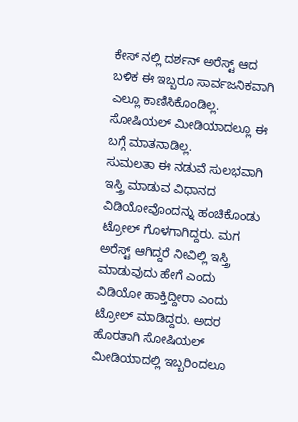ಕೇಸ್ ನಲ್ಲಿ ದರ್ಶನ್ ಅರೆಸ್ಟ್ ಆದ ಬಳಿಕ ಈ ಇಬ್ಬರೂ ಸಾರ್ವಜನಿಕವಾಗಿ ಎಲ್ಲೂ ಕಾಣಿಸಿಕೊಂಡಿಲ್ಲ. ಸೋಷಿಯಲ್ ಮೀಡಿಯಾದಲ್ಲೂ ಈ ಬಗ್ಗೆ ಮಾತನಾಡಿಲ್ಲ.
ಸುಮಲತಾ ಈ ನಡುವೆ ಸುಲಭವಾಗಿ ಇಸ್ತ್ರಿ ಮಾಡುವ ವಿಧಾನದ ವಿಡಿಯೋವೊಂದನ್ನು ಹಂಚಿಕೊಂಡು ಟ್ರೋಲ್ ಗೊಳಗಾಗಿದ್ದರು. ಮಗ ಅರೆಸ್ಟ್ ಆಗಿದ್ದರೆ ನೀವಿಲ್ಲಿ ಇಸ್ತ್ರಿ ಮಾಡುವುದು ಹೇಗೆ ಎಂದು ವಿಡಿಯೋ ಹಾಕ್ತಿದ್ದೀರಾ ಎಂದು ಟ್ರೋಲ್ ಮಾಡಿದ್ದರು. ಅದರ ಹೊರತಾಗಿ ಸೋಷಿಯಲ್ ಮೀಡಿಯಾದಲ್ಲಿ ಇಬ್ಬರಿಂದಲೂ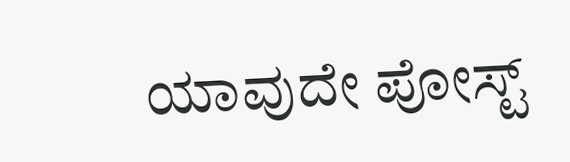ಯಾವುದೇ ಪೋಸ್ಟ್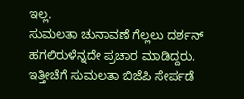ಇಲ್ಲ.
ಸುಮಲತಾ ಚುನಾವಣೆ ಗೆಲ್ಲಲು ದರ್ಶನ್ ಹಗಲಿರುಳೆನ್ನದೇ ಪ್ರಚಾರ ಮಾಡಿದ್ದರು. ಇತ್ತೀಚೆಗೆ ಸುಮಲತಾ ಬಿಜೆಪಿ ಸೇರ್ಪಡೆ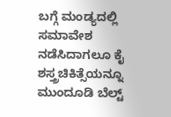ಬಗ್ಗೆ ಮಂಡ್ಯದಲ್ಲಿ ಸಮಾವೇಶ ನಡೆಸಿದಾಗಲೂ ಕೈ ಶಸ್ತ್ರಚಿಕಿತ್ಸೆಯನ್ನೂ ಮುಂದೂಡಿ ಬೆಲ್ಟ್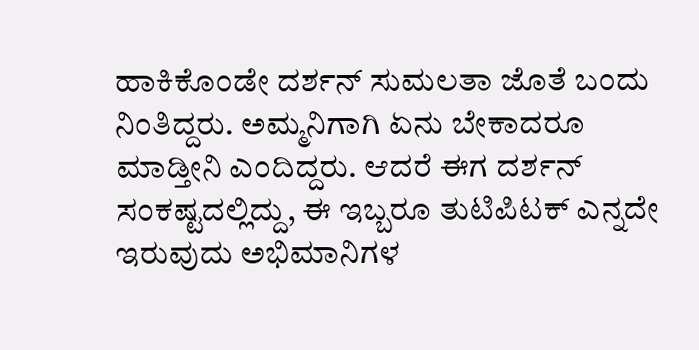ಹಾಕಿಕೊಂಡೇ ದರ್ಶನ್ ಸುಮಲತಾ ಜೊತೆ ಬಂದು ನಿಂತಿದ್ದರು. ಅಮ್ಮನಿಗಾಗಿ ಏನು ಬೇಕಾದರೂ ಮಾಡ್ತೀನಿ ಎಂದಿದ್ದರು. ಆದರೆ ಈಗ ದರ್ಶನ್ ಸಂಕಷ್ಟದಲ್ಲಿದ್ದು, ಈ ಇಬ್ಬರೂ ತುಟಿಪಿಟಕ್ ಎನ್ನದೇ ಇರುವುದು ಅಭಿಮಾನಿಗಳ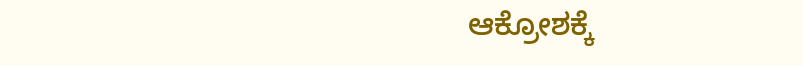ಆಕ್ರೋಶಕ್ಕೆ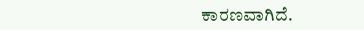ಕಾರಣವಾಗಿದೆ.